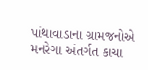પાંથાવાડાના ગ્રામજનોએ મનરેગા અંતર્ગત કાચા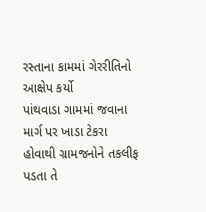રસ્તાના કામમાં ગેરરીતિનો આક્ષેપ કર્યો
પાંથવાડા ગામમાં જવાના માર્ગ પર ખાડા ટેકરા હોવાથી ગ્રામજનોને તકલીફ પડતા તે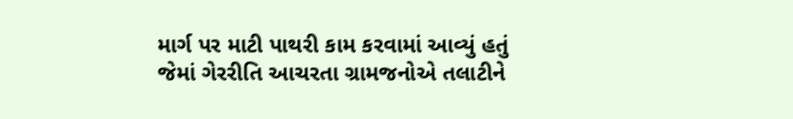માર્ગ પર માટી પાથરી કામ કરવામાં આવ્યું હતું જેમાં ગેરરીતિ આચરતા ગ્રામજનોએ તલાટીને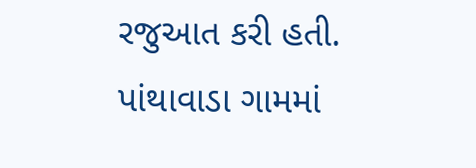રજુઆત કરી હતી.
પાંથાવાડા ગામમાં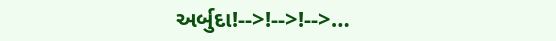અર્બુદા!-->!-->!-->…